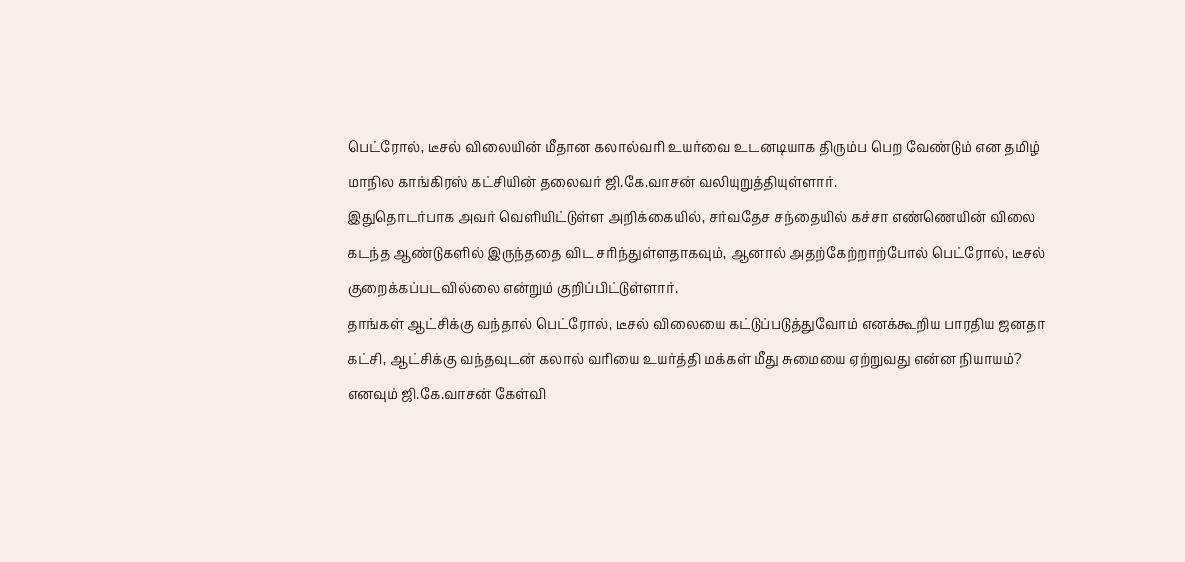பெட்ரோல், டீசல் விலையின் மீதான கலால்வரி உயர்வை உடனடியாக திரும்ப பெற வேண்டும் என தமிழ் மாநில காங்கிரஸ் கட்சியின் தலைவர் ஜி.கே.வாசன் வலியுறுத்தியுள்ளார்.
இதுதொடர்பாக அவர் வெளியிட்டுள்ள அறிக்கையில், சர்வதேச சந்தையில் கச்சா எண்ணெயின் விலை கடந்த ஆண்டுகளில் இருந்ததை விட சரிந்துள்ளதாகவும், ஆனால் அதற்கேற்றாற்போல் பெட்ரோல், டீசல் குறைக்கப்படவில்லை என்றும் குறிப்பிட்டுள்ளார்.
தாங்கள் ஆட்சிக்கு வந்தால் பெட்ரோல், டீசல் விலையை கட்டுப்படுத்துவோம் எனக்கூறிய பாரதிய ஜனதா கட்சி, ஆட்சிக்கு வந்தவுடன் கலால் வரியை உயர்த்தி மக்கள் மீது சுமையை ஏற்றுவது என்ன நியாயம்? எனவும் ஜி.கே.வாசன் கேள்வி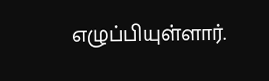எழுப்பியுள்ளார்.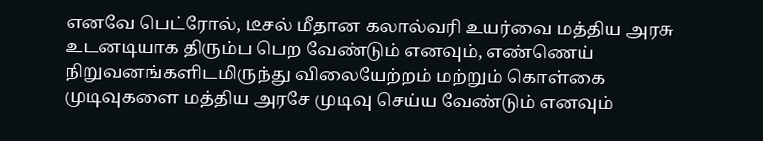எனவே பெட்ரோல், டீசல் மீதான கலால்வரி உயர்வை மத்திய அரசு உடனடியாக திரும்ப பெற வேண்டும் எனவும், எண்ணெய் நிறுவனங்களிடமிருந்து விலையேற்றம் மற்றும் கொள்கை முடிவுகளை மத்திய அரசே முடிவு செய்ய வேண்டும் எனவும்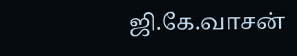ஜி.கே.வாசன்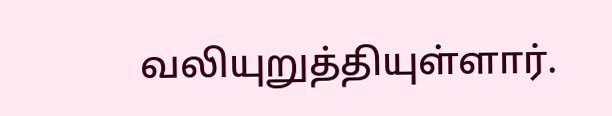வலியுறுத்தியுள்ளார்.